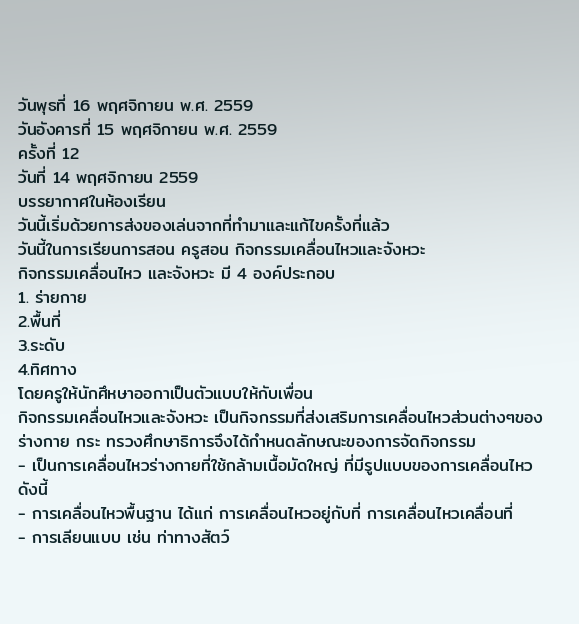วันพุธที่ 16 พฤศจิกายน พ.ศ. 2559
วันอังคารที่ 15 พฤศจิกายน พ.ศ. 2559
ครั้งที่ 12
วันที่ 14 พฤศจิกายน 2559
บรรยากาศในห้องเรียน
วันนี้เริ่มด้วยการส่งของเล่นจากที่ทำมาและแก้ไขครั้งที่แล้ว
วันนี้ในการเรียนการสอน ครูสอน กิจกรรมเคลื่อนไหวและจังหวะ
กิจกรรมเคลื่อนไหว และจังหวะ มี 4 องค์ประกอบ
1. ร่ายกาย
2.พื้นที่
3.ระดับ
4.ทิศทาง
โดยครูให้นักศึหษาออกาเป็นตัวแบบให้กับเพื่อน
กิจกรรมเคลื่อนไหวและจังหวะ เป็นกิจกรรมที่ส่งเสริมการเคลื่อนไหวส่วนต่างๆของร่างกาย กระ ทรวงศึกษาธิการจึงได้กำหนดลักษณะของการจัดกิจกรรม
- เป็นการเคลื่อนไหวร่างกายที่ใช้กล้ามเนื้อมัดใหญ่ ที่มีรูปแบบของการเคลื่อนไหวดังนี้
- การเคลื่อนไหวพื้นฐาน ได้แก่ การเคลื่อนไหวอยู่กับที่ การเคลื่อนไหวเคลื่อนที่
- การเลียนแบบ เช่น ท่าทางสัตว์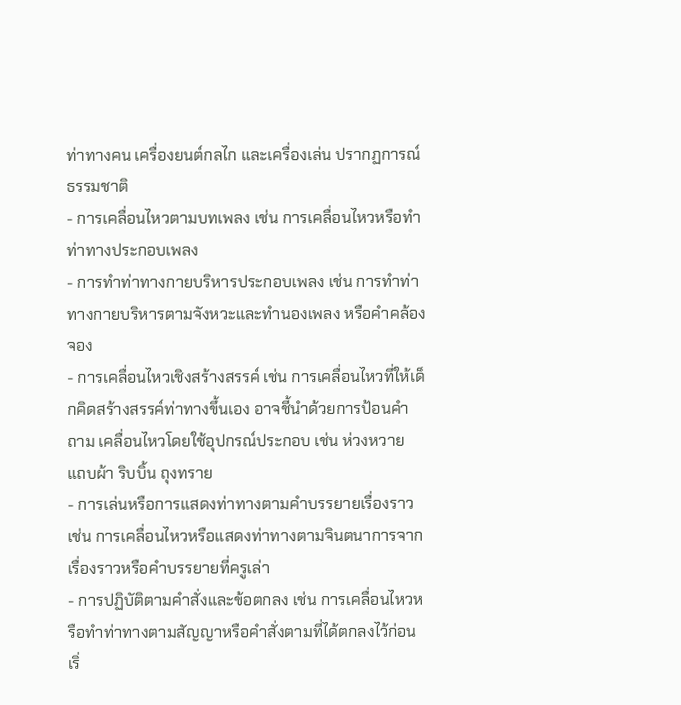ท่าทางคน เครื่องยนต์กลไก และเครื่องเล่น ปรากฏการณ์ธรรมชาติ
- การเคลื่อนไหวตามบทเพลง เช่น การเคลื่อนไหวหรือทำท่าทางประกอบเพลง
- การทำท่าทางกายบริหารประกอบเพลง เช่น การทำท่าทางกายบริหารตามจังหวะและทำนองเพลง หรือคำคล้องจอง
- การเคลื่อนไหวเชิงสร้างสรรค์ เช่น การเคลื่อนไหวที่ให้เด็กคิดสร้างสรรค์ท่าทางขึ้นเอง อาจชี้นำด้วยการป้อนคำถาม เคลื่อนไหวโดยใช้อุปกรณ์ประกอบ เช่น ห่วงหวาย แถบผ้า ริบบิ้น ถุงทราย
- การเล่นหรือการแสดงท่าทางตามคำบรรยายเรื่องราว เช่น การเคลื่อนไหวหรือแสดงท่าทางตามจินตนาการจากเรื่องราวหรือคำบรรยายที่ครูเล่า
- การปฏิบัติตามคำสั่งและข้อตกลง เช่น การเคลื่อนไหวหรือทำท่าทางตามสัญญาหรือคำสั่งตามที่ได้ตกลงไว้ก่อนเริ่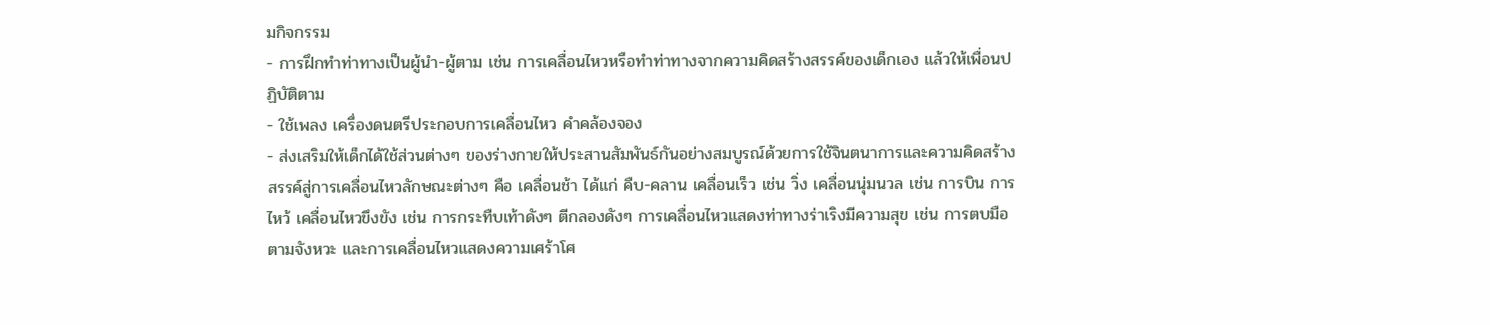มกิจกรรม
- การฝึกทำท่าทางเป็นผู้นำ-ผู้ตาม เช่น การเคลื่อนไหวหรือทำท่าทางจากความคิดสร้างสรรค์ของเด็กเอง แล้วให้เพื่อนปฏิบัติตาม
- ใช้เพลง เครื่องดนตรีประกอบการเคลื่อนไหว คำคล้องจอง
- ส่งเสริมให้เด็กได้ใช้ส่วนต่างๆ ของร่างกายให้ประสานสัมพันธ์กันอย่างสมบูรณ์ด้วยการใช้จินตนาการและความคิดสร้างสรรค์สู่การเคลื่อนไหวลักษณะต่างๆ คือ เคลื่อนช้า ได้แก่ คืบ-คลาน เคลื่อนเร็ว เช่น วิ่ง เคลื่อนนุ่มนวล เช่น การบิน การไหว้ เคลื่อนไหวขึงขัง เช่น การกระทืบเท้าดังๆ ตีกลองดังๆ การเคลื่อนไหวแสดงท่าทางร่าเริงมีความสุข เช่น การตบมือตามจังหวะ และการเคลื่อนไหวแสดงความเศร้าโศ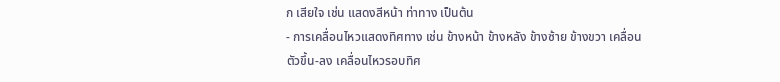ก เสียใจ เช่น แสดงสีหน้า ท่าทาง เป็นต้น
- การเคลื่อนไหวแสดงทิศทาง เช่น ข้างหน้า ข้างหลัง ข้างซ้าย ข้างขวา เคลื่อนตัวขึ้น-ลง เคลื่อนไหวรอบทิศ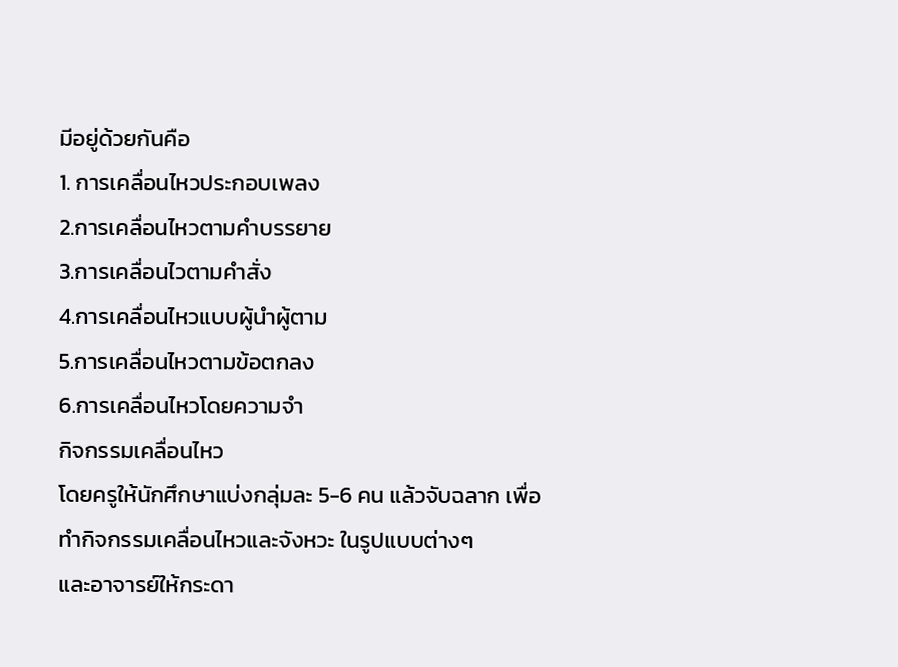มีอยู่ด้วยกันคือ
1. การเคลื่อนไหวประกอบเพลง
2.การเคลื่อนไหวตามคำบรรยาย
3.การเคลื่อนไวตามคำสั่ง
4.การเคลื่อนไหวแบบผู้นำผู้ตาม
5.การเคลื่อนไหวตามข้อตกลง
6.การเคลื่อนไหวโดยความจำ
กิจกรรมเคลื่อนไหว
โดยครูให้นักศึกษาแบ่งกลุ่มละ 5-6 คน แล้วจับฉลาก เพื่อทำกิจกรรมเคลื่อนไหวและจังหวะ ในรูปแบบต่างๆ
และอาจารย์ให้กระดา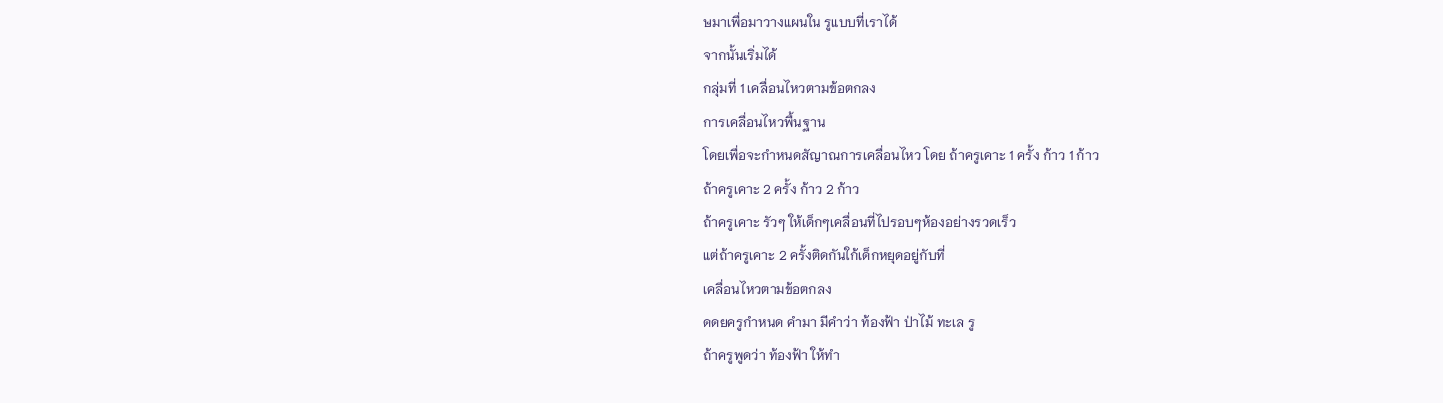ษมาเพื่อมาวางแผนใน รูแบบที่เราได้
จากนั้นเริ่มได้
กลุ่มที่ 1 เคลื่อนไหวตามข้อตกลง
การเคลื่อนไหวพื้นฐาน
โดยเพื่อจะกำหนดสัญาณการเคลื่อนไหว โดย ถ้าครูเคาะ 1 ครั้ง ก้าว 1 ก้าว
ถ้าครูเคาะ 2 ครั้ง ก้าว 2 ก้าว
ถ้าครูเคาะ รัวๆ ให้เด็กๆเคลื่อนที่ไปรอบๆห้องอย่างรวดเร็ว
แต่ถ้าครูเคาะ 2 ครั้งติดกันใก้เด็กหยุดอยู่กับที่
เคลื่อนไหวตามข้อตกลง
ดดยครูกำหนด คำมา มีคำว่า ท้องฟ้า ป่าไม้ ทะเล รู
ถ้าครูพูดว่า ท้องฟ้า ให้ทำ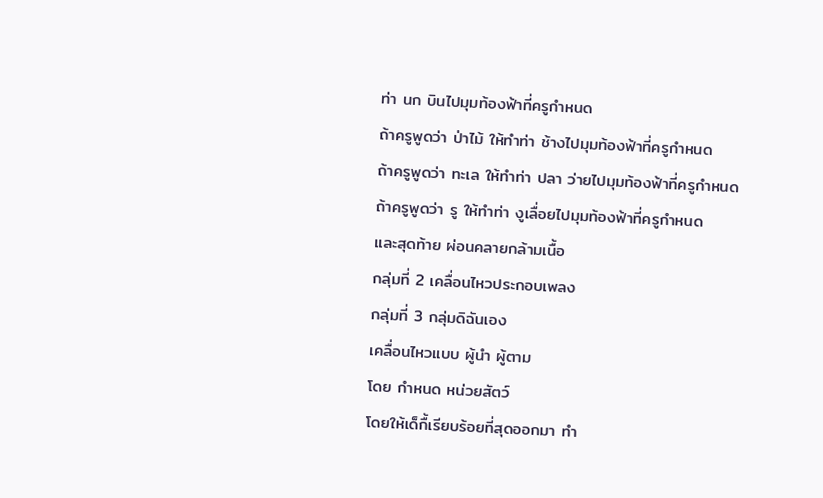ท่า นก บินไปมุมท้องฟ้าที่ครูกำหนด
ถ้าครูพูดว่า ป่าไม้ ให้ทำท่า ช้างไปมุมท้องฟ้าที่ครูกำหนด
ถ้าครูพูดว่า ทะเล ให้ทำท่า ปลา ว่ายไปมุมท้องฟ้าที่ครูกำหนด
ถ้าครูพูดว่า รู ให้ทำท่า งูเลื่อยไปมุมท้องฟ้าที่ครูกำหนด
และสุดท้าย ผ่อนคลายกล้ามเนื้อ
กลุ่มที่ 2 เคลื่อนไหวประกอบเพลง
กลุ่มที่ 3 กลุ่มดิฉันเอง
เคลื่อนไหวแบบ ผู้นำ ผู้ตาม
โดย กำหนด หน่วยสัตว์
โดยให้เด็กื้เรียบร้อยที่สุดออกมา ทำ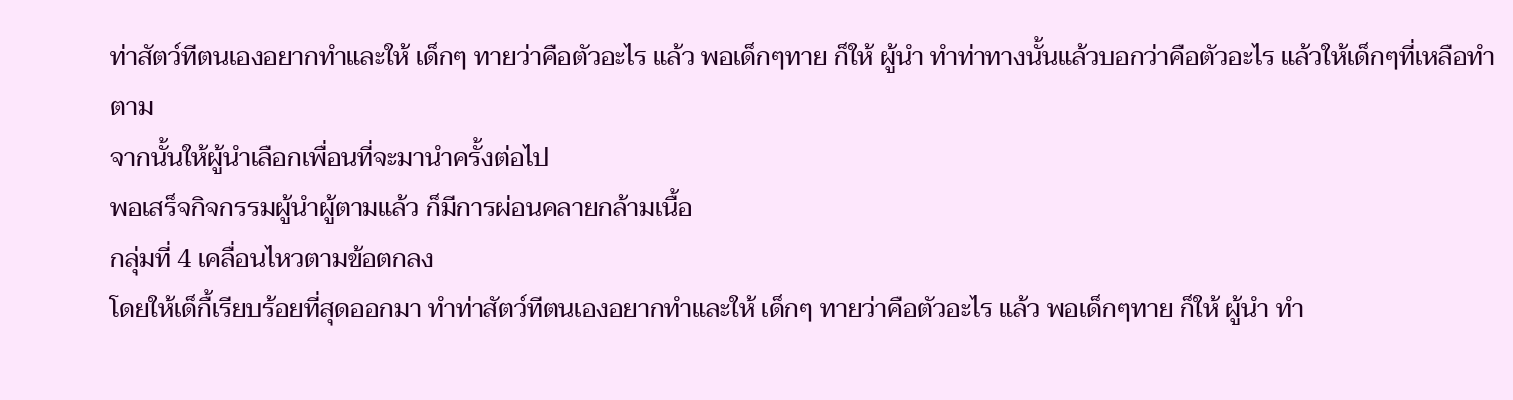ท่าสัตว์ทีตนเองอยากทำและให้ เด็กๆ ทายว่าคือตัวอะไร แล้ว พอเด็กๆทาย ก็ให้ ผู้นำ ทำท่าทางนั้นแล้วบอกว่าคือตัวอะไร แล้วให้เด็กๆที่เหลือทำตาม
จากนั้นให้ผู้นำเลือกเพื่อนที่จะมานำครั้งต่อไป
พอเสร็จกิจกรรมผู้นำผู้ตามแล้ว ก็มีการผ่อนคลายกล้ามเนื้อ
กลุ่มที่ 4 เคลื่อนไหวตามข้อตกลง
โดยให้เด็กื้เรียบร้อยที่สุดออกมา ทำท่าสัตว์ทีตนเองอยากทำและให้ เด็กๆ ทายว่าคือตัวอะไร แล้ว พอเด็กๆทาย ก็ให้ ผู้นำ ทำ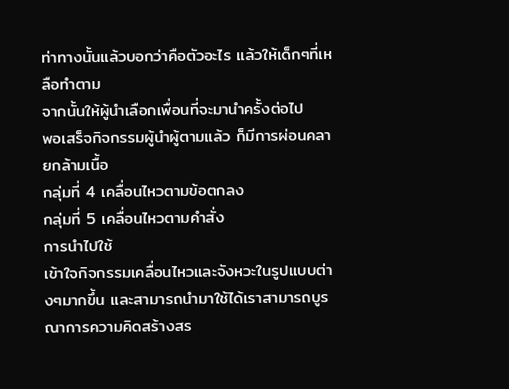ท่าทางนั้นแล้วบอกว่าคือตัวอะไร แล้วให้เด็กๆที่เหลือทำตาม
จากนั้นให้ผู้นำเลือกเพื่อนที่จะมานำครั้งต่อไป
พอเสร็จกิจกรรมผู้นำผู้ตามแล้ว ก็มีการผ่อนคลายกล้ามเนื้อ
กลุ่มที่ 4 เคลื่อนไหวตามข้อตกลง
กลุ่มที่ 5 เคลื่อนไหวตามคำสั่ง
การนำไปใช้
เข้าใจกิจกรรมเคลื่อนไหวและจังหวะในรูปแบบต่างๆมากขึ้น และสามารถนำมาใช้ได้เราสามารถบูรณาการความคิดสร้างสร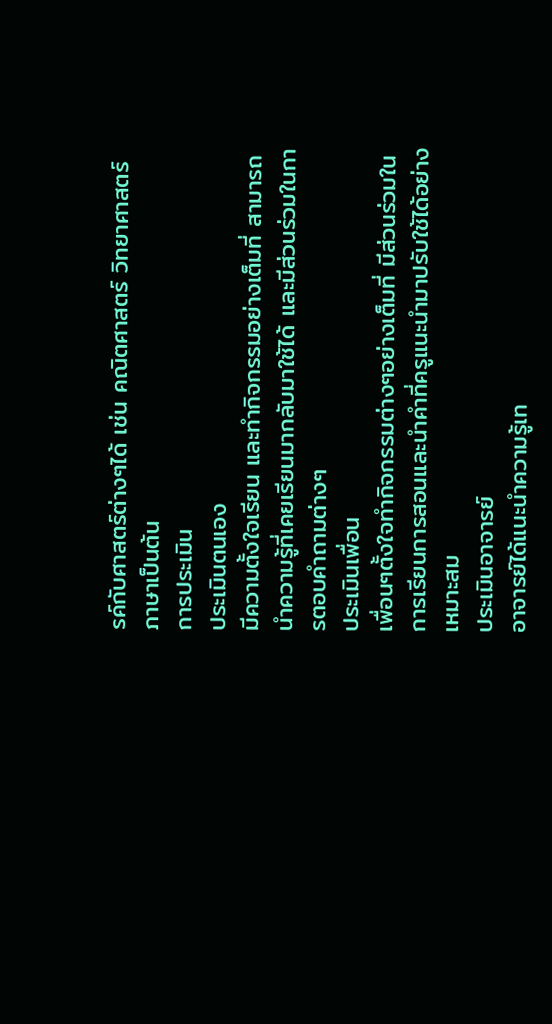รค์กับศาสตร์ต่างๆได้ เช่น คณิตศาสตร์ วิทยาศาสตร์ ภาษาเป็นต้น
การประเมิน
ประเมินตนเอง
มีความตั้งใจเรียน และทำกิจกรรมอย่างเต็มที่ สามารถนำความรู้ที่เคยเรียนมากลับมาใช้ได้ และมีส่วนร่วมในการตอบคำถามต่างๆ
ประเมินเพื่อน
เพื่อนๆตั้งใจทำกิจกรรมต่างๆอย่างเต็มที่ มีส่วนร่วมในการเรียนการสอนและนำคำที่ครูแนะนำมาปรับใช้ได้อย่างเหมาะสม
ประเมินอาจารย์
อาจารย์ได้แนะนำความรู้เท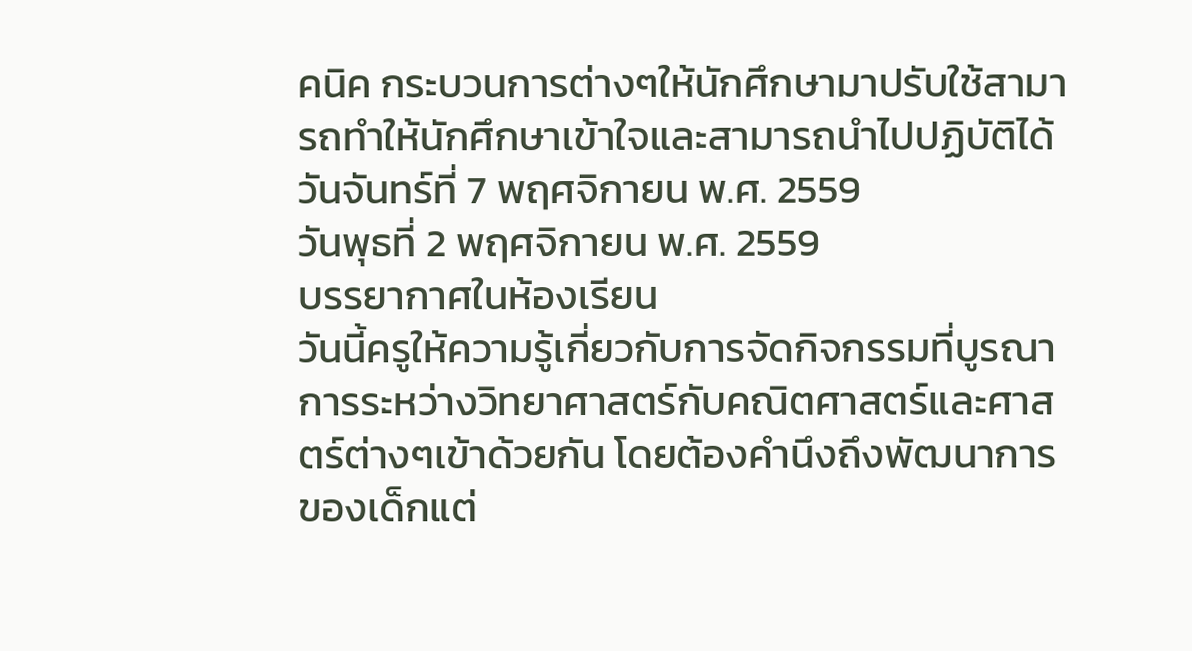คนิค กระบวนการต่างๆให้นักศึกษามาปรับใช้สามารถทำให้นักศึกษาเข้าใจและสามารถนำไปปฏิบัติได้
วันจันทร์ที่ 7 พฤศจิกายน พ.ศ. 2559
วันพุธที่ 2 พฤศจิกายน พ.ศ. 2559
บรรยากาศในห้องเรียน
วันนี้ครูให้ความรู้เกี่ยวกับการจัดกิจกรรมที่บูรณาการระหว่างวิทยาศาสตร์กับคณิตศาสตร์และศาสตร์ต่างๆเข้าด้วยกัน โดยต้องคำนึงถึงพัฒนาการของเด็กแต่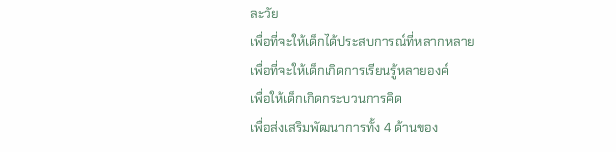ละวัย
เพื่อที่จะให้เด็กได้ประสบการณ์ที่หลากหลาย
เพื่อที่จะให้เด็กเกิดการเรียนรู้หลายองค์
เพื่อให้เด็กเกิดกระบวนการคิด
เพื่อส่งเสริมพัฒนาการทั้ง 4 ด้านของ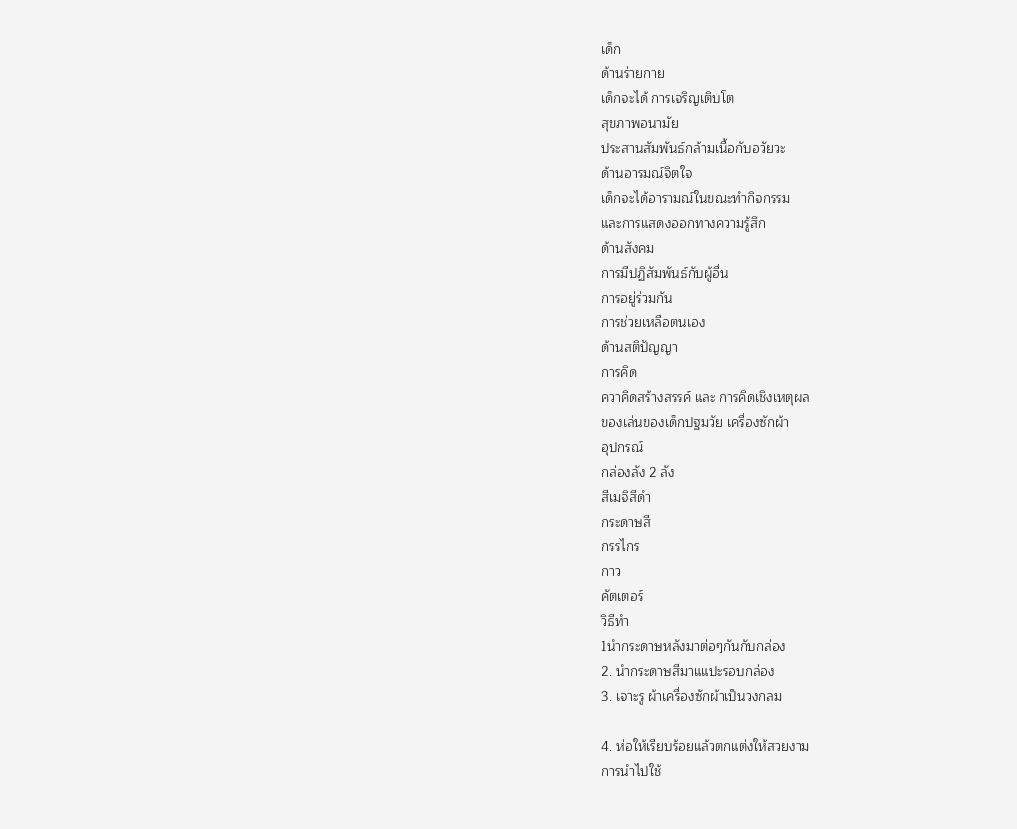เด็ก
ด้านร่ายกาย
เด็กจะได้ การเจริญเติบโต
สุขภาพอนามัย
ประสานสัมพันธ์กล้ามเนื้อกับอวัยวะ
ด้านอารมณ์จิตใจ
เด็กจะได้อารามณ์ในขณะทำกิจกรรม
และการแสดงออกทางความรู้สึก
ด้านสังคม
การมีปฏิสัมพันธ์กับผู้อื่น
การอยู่ร่วมกัน
การช่วยเหลือตนเอง
ด้านสติปัญญา
การคิด
ควาคิดสร้างสรรค์ และ การคิดเชิงเหตุผล
ของเล่นของเด็กปฐมวัย เครื่องซักผ้า
อุปกรณ์
กล่องลัง 2 ลัง
สีเมจิสีดำ
กระดาษสี
กรรไกร
กาว
คัตเตอร์
วิธีทำ
1นำกระดาษหลังมาต่อๆกันกับกล่อง
2. นำกระดาษสีมาแแปะรอบกล่อง
3. เจาะรู ผ้าเครื่องซักผ้าเป็นวงกลม

4. ห่อให้เรียบร้อยแล้วตกแต่งให้สวยงาม
การนำไปใช้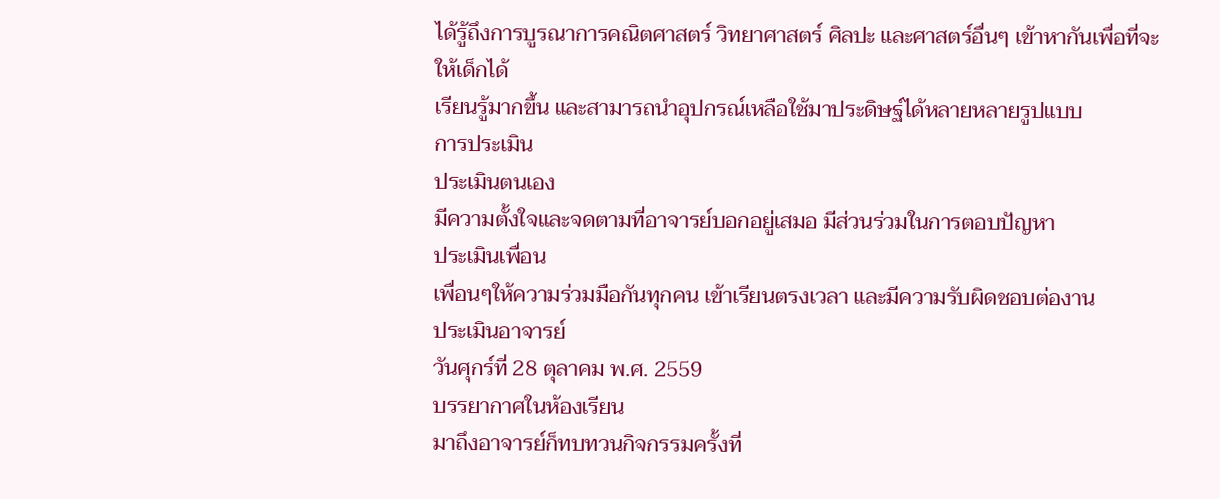ได้รู้ถึงการบูรณาการคณิตศาสตร์ วิทยาศาสตร์ ศิลปะ และศาสตร์อื่นๆ เข้าหากันเพื่อที่จะให้เด็กได้
เรียนรู้มากขึ้น และสามารถนำอุปกรณ์เหลือใช้มาประดิษฐ์ได้หลายหลายรูปแบบ
การประเมิน
ประเมินตนเอง
มีความตั้งใจและจดตามที่อาจารย์บอกอยู่เสมอ มีส่วนร่วมในการตอบปัญหา
ประเมินเพื่อน
เพื่อนๆให้ความร่วมมือกันทุกคน เข้าเรียนตรงเวลา และมีความรับผิดชอบต่องาน
ประเมินอาจารย์
วันศุกร์ที่ 28 ตุลาคม พ.ศ. 2559
บรรยากาศในห้องเรียน
มาถึงอาจารย์ก็ทบทวนกิจกรรมครั้งที่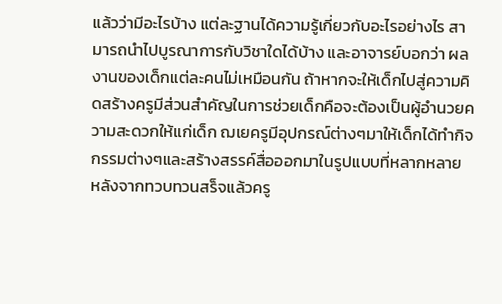แล้วว่ามีอะไรบ้าง แต่ละฐานได้ความรู้เกี่ยวกับอะไรอย่างไร สามารถนำไปบูรณาการกับวิชาใดได้บ้าง และอาจารย์บอกว่า ผลงานของเด็กแต่ละคนไม่เหมือนกัน ถ้าหากจะให้เด็กไปสู่ความคิดสร้างครูมีส่วนสำคัญในการช่วยเด็กคือจะต้องเป็นผู้อำนวยความสะดวกให้แก่เด็ก ฌเยครูมีอุปกรณ์ต่างๆมาให้เด็กได้ทำกิจกรรมต่างๆและสร้างสรรค์สื่อออกมาในรูปแบบที่หลากหลาย
หลังจากทวบทวนสร็จแล้วครู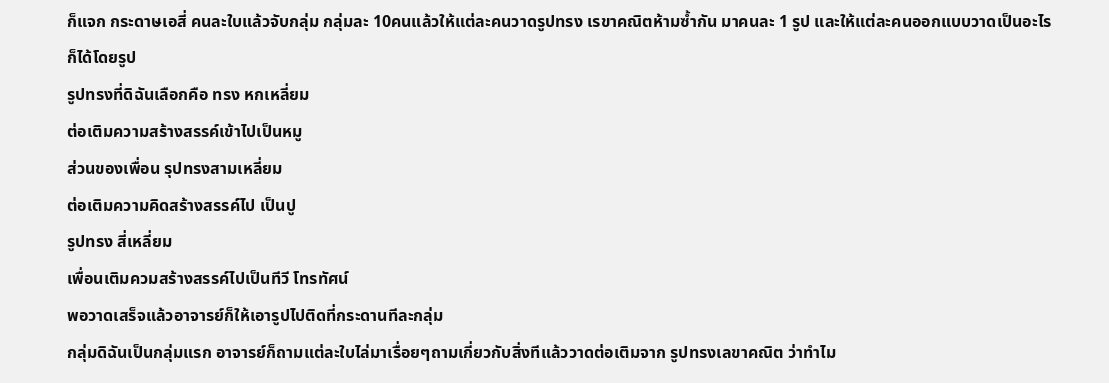ก็แจก กระดาษเอสี่ คนละใบแล้วจับกลุ่ม กลุ่มละ 10คนแล้วให้แต่ละคนวาดรูปทรง เรขาคณิตห้ามซ้ำกัน มาคนละ 1 รูป และให้แต่ละคนออกแบบวาดเป็นอะไรก็ได้โดยรูป
รูปทรงที่ดิฉันเลือกคือ ทรง หกเหลี่ยม
ต่อเติมความสร้างสรรค์เข้าไปเป็นหมู
ส่วนของเพื่อน รุปทรงสามเหลี่ยม
ต่อเติมความคิดสร้างสรรค์ไป เป็นปู
รูปทรง สี่เหลี่ยม
เพื่อนเติมควมสร้างสรรค์ไปเป็นทีวี โทรทัศน์
พอวาดเสร็จแล้วอาจารย์ก็ให้เอารูปไปติดที่กระดานทีละกลุ่ม
กลุ่มดิฉันเป็นกลุ่มแรก อาจารย์ก็ถามแต่ละใบไล่มาเรื่อยๆถามเกี่ยวกับสิ่งทีแล้ววาดต่อเติมจาก รูปทรงเลขาคณิต ว่าทำไม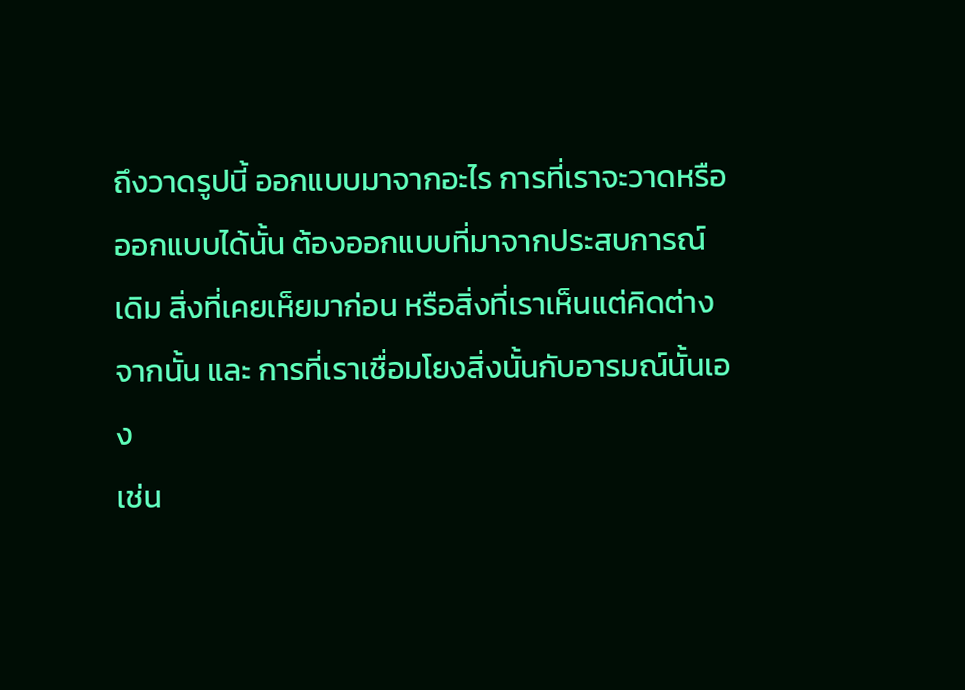ถึงวาดรูปนี้ ออกแบบมาจากอะไร การที่เราจะวาดหรือออกแบบได้นั้น ต้องออกแบบที่มาจากประสบการณ์เดิม สิ่งที่เคยเห็ยมาก่อน หรือสิ่งที่เราเห็นแต่คิดต่างจากนั้น และ การที่เราเชื่อมโยงสิ่งนั้นกับอารมณ์นั้นเอง
เช่น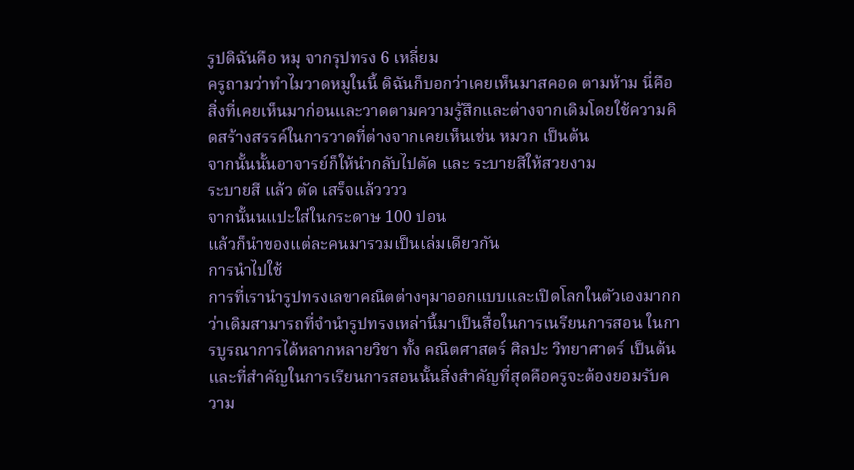รูปดิฉันคือ หมุ จากรุปทรง 6 เหลี่ยม
ครูถามว่าทำไมวาดหมูในนี้ ดิฉันก็บอกว่าเคยเห็นมาสคอด ตามห้าม นี่คือสิ่งที่เคยเห็นมาก่อนและวาดตามความรู้สึกและต่างจากเดิมโดยใช้ความคิดสร้างสรรค์ในการวาดที่ต่างจากเคยเห็นเช่น หมวก เป็นต้น
จากนั้นนั้นอาจารย์ก็ให้นำกลับไปตัด และ ระบายสีให้สวยงาม
ระบายสี แล้ว ตัด เสร็จแล้วววว
จากนั้นนแปะใส่ในกระดาษ 100 ปอน
แล้วก็นำของแต่ละคนมารวมเป็นเล่มเดียวกัน
การนำไปใช้
การที่เรานำรูปทรงเลขาคณิตต่างๆมาออกแบบและเปิดโลกในตัวเองมากกว่าเดิมสามารถที่จำนำรูปทรงเหล่านี้มาเป็นสื่อในการเนรียนการสอน ในการบูรณาการได้หลากหลายวิชา ทั้ง คณิตศาสตร์ ศิลปะ วิทยาศาตร์ เป็นต้น และที่สำคัญในการเรียนการสอนนั้นสิ่งสำคัญที่สุดคือครูจะต้องยอมรับความ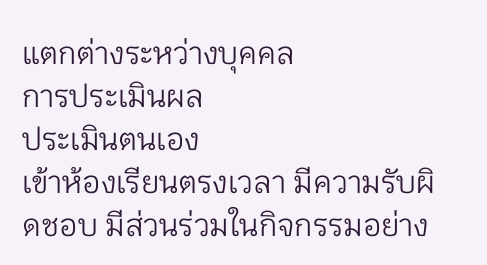แตกต่างระหว่างบุคคล
การประเมินผล
ประเมินตนเอง
เข้าห้องเรียนตรงเวลา มีความรับผิดชอบ มีส่วนร่วมในกิจกรรมอย่าง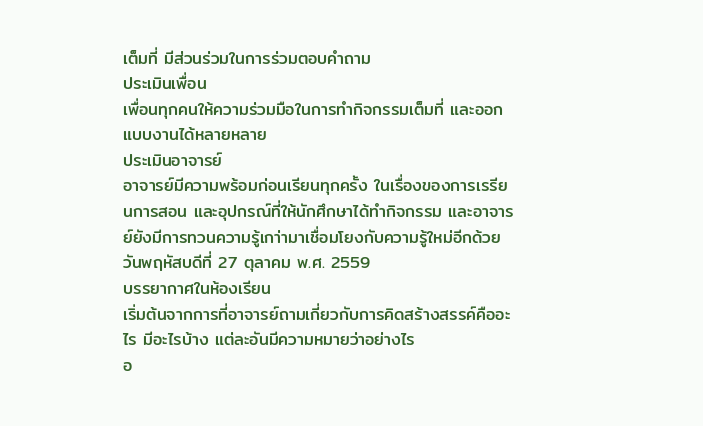เต็มที่ มีส่วนร่วมในการร่วมตอบคำถาม
ประเมินเพื่อน
เพื่อนทุกคนให้ความร่วมมือในการทำกิจกรรมเต็มที่ และออกแบบงานได้หลายหลาย
ประเมินอาจารย์
อาจารย์มีความพร้อมก่อนเรียนทุกครั้ง ในเรื่องของการเรรียนการสอน และอุปกรณ์ที่ให้นักศึกษาได้ทำกิจกรรม และอาจารย์ยังมีการทวนความรู้เกา่ามาเชื่อมโยงกับความรู้ใหม่อีกด้วย
วันพฤหัสบดีที่ 27 ตุลาคม พ.ศ. 2559
บรรยากาศในห้องเรียน
เริ่มต้นจากการที่อาจารย์ถามเกี่ยวกับการคิดสร้างสรรค์คืออะไร มีอะไรบ้าง แต่ละอันมีความหมายว่าอย่างไร
อ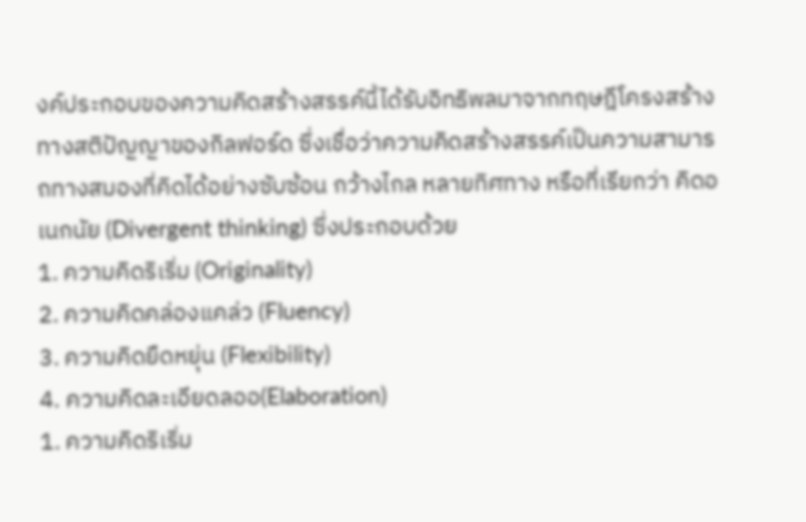งค์ประกอบของความคิดสร้างสรรค์นี้ได้รับอิทธิพลมาจากทฤษฎีโครงสร้างทางสติปัญญาของกิลฟอร์ด ซึ่งเชื่อว่าความคิดสร้างสรรค์เป็นความสามารถทางสมองที่คิดได้อย่างซับซ้อน กว้างไกล หลายทิศทาง หรือที่เรียกว่า คิดอเนกนัย (Divergent thinking) ซึ่งประกอบด้วย
1. ความคิดริเริ่ม (Originality)
2. ความคิดคล่องแคล่ว (Fluency)
3. ความคิดยืดหยุ่น (Flexibility)
4. ความคิดละเอียดลออ(Elaboration)
1. ความคิดริเริ่ม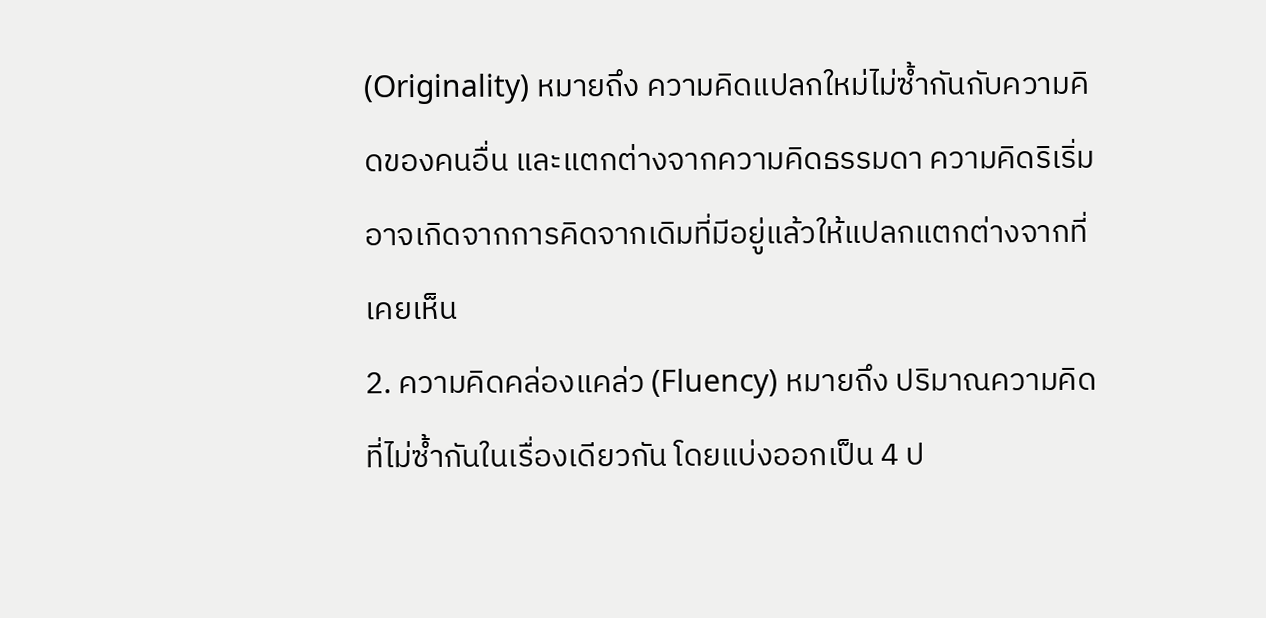(Originality) หมายถึง ความคิดแปลกใหม่ไม่ซ้ำกันกับความคิดของคนอื่น และแตกต่างจากความคิดธรรมดา ความคิดริเริ่มอาจเกิดจากการคิดจากเดิมที่มีอยู่แล้วให้แปลกแตกต่างจากที่เคยเห็น
2. ความคิดคล่องแคล่ว (Fluency) หมายถึง ปริมาณความคิดที่ไม่ซ้ำกันในเรื่องเดียวกัน โดยแบ่งออกเป็น 4 ป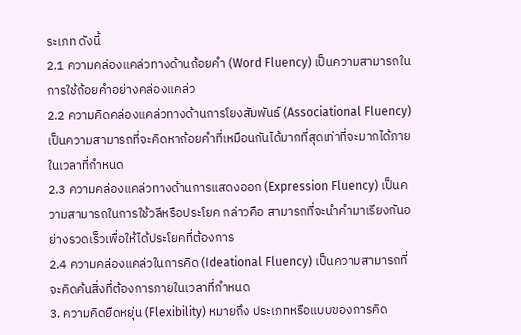ระเภท ดังนี้
2.1 ความคล่องแคล่วทางด้านถ้อยคำ (Word Fluency) เป็นความสามารถในการใช้ถ้อยคำอย่างคล่องแคล่ว
2.2 ความคิดคล่องแคล่วทางด้านการโยงสัมพันธ์ (Associational Fluency) เป็นความสามารถที่จะคิดหาถ้อยคำที่เหมือนกันได้มากที่สุดเท่าที่จะมากได้ภายในเวลาที่กำหนด
2.3 ความคล่องแคล่วทางด้านการแสดงออก (Expression Fluency) เป็นความสามารถในการใช้วลีหรือประโยค กล่าวคือ สามารถที่จะนำคำมาเรียงกันอย่างรวดเร็วเพื่อให้ได้ประโยคที่ต้องการ
2.4 ความคล่องแคล่วในการคิด (Ideational Fluency) เป็นความสามารถที่จะคิดค้นสิ่งที่ต้องการภายในเวลาที่กำหนด
3. ความคิดยืดหยุ่น (Flexibility) หมายถึง ประเภทหรือแบบของการคิด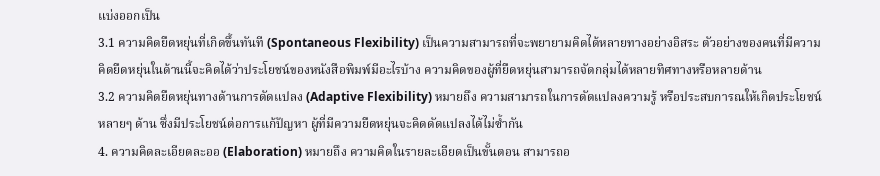แบ่งออกเป็น
3.1 ความคิดยืดหยุ่นที่เกิดขึ้นทันที (Spontaneous Flexibility) เป็นความสามารถที่จะพยายามคิดได้หลายทางอย่างอิสระ ตัวอย่างของคนที่มีความคิดยืดหยุ่นในด้านนี้จะคิดได้ว่าประโยชน์ของหนังสือพิมพ์มีอะไรบ้าง ความคิดของผู้ที่ยืดหยุ่นสามารถจัดกลุ่มได้หลายทิศทางหรือหลายด้าน
3.2 ความคิดยืดหยุ่นทางด้านการดัดแปลง (Adaptive Flexibility) หมายถึง ความสามารถในการดัดแปลงความรู้ หรือประสบการณให้เกิดประโยชน์หลายๆ ด้าน ซึ่งมีประโยชน์ต่อการแก้ปัญหา ผู้ที่มีความยืดหยุ่นจะคิดดัดแปลงได้ไม่ซ้ำกัน
4. ความคิดละเอียดละออ (Elaboration) หมายถึง ความคิดในรายละเอียดเป็นขั้นตอน สามารถอ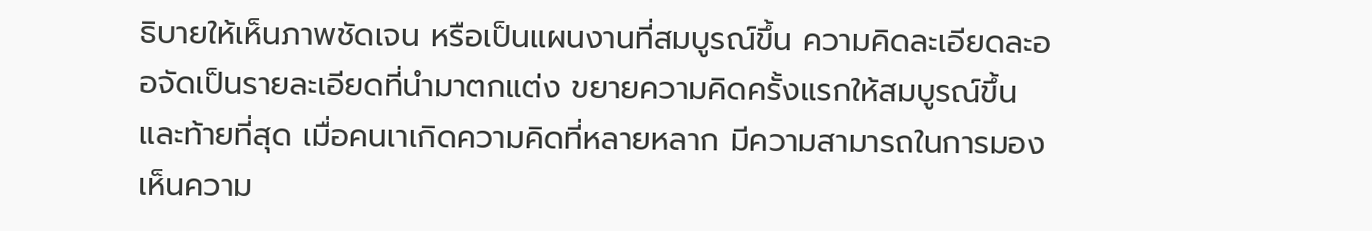ธิบายให้เห็นภาพชัดเจน หรือเป็นแผนงานที่สมบูรณ์ขึ้น ความคิดละเอียดละออจัดเป็นรายละเอียดที่นำมาตกแต่ง ขยายความคิดครั้งแรกให้สมบูรณ์ขึ้น
และท้ายที่สุด เมื่อคนเาเกิดความคิดที่หลายหลาก มีความสามารถในการมองเห็นความ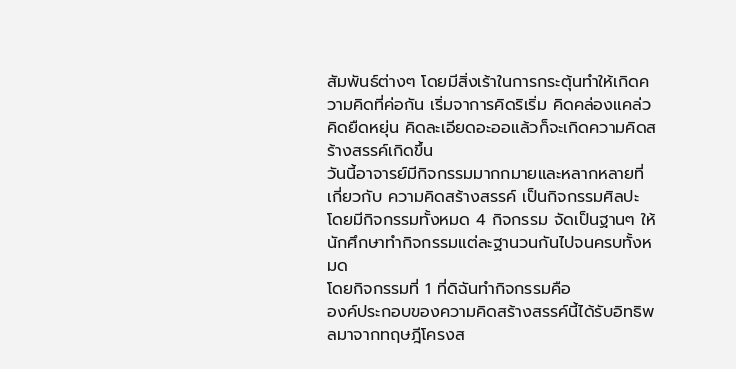สัมพันธ์ต่างๆ โดยมีสิ่งเร้าในการกระตุ้นทำให้เกิดความคิดที่ค่อกัน เริ่มจาการคิดริเริ่ม คิดคล่องแคล่ว คิดยืดหยุ่น คิดละเอียดอะออแล้วก็จะเกิดความคิดสร้างสรรค์เกิดขึ้น
วันนี้อาจารย์มีกิจกรรมมากกมายและหลากหลายที่เกี่ยวกับ ความคิดสร้างสรรค์ เป็นกิจกรรมศิลปะ
โดยมีกิจกรรมทั้งหมด 4 กิจกรรม จัดเป็นฐานๆ ให้นักศึกษาทำกิจกรรมแต่ละฐานวนกันไปจนครบทั้งหมด
โดยกิจกรรมที่ 1 ที่ดิฉันทำกิจกรรมคือ
องค์ประกอบของความคิดสร้างสรรค์นี้ได้รับอิทธิพลมาจากทฤษฎีโครงส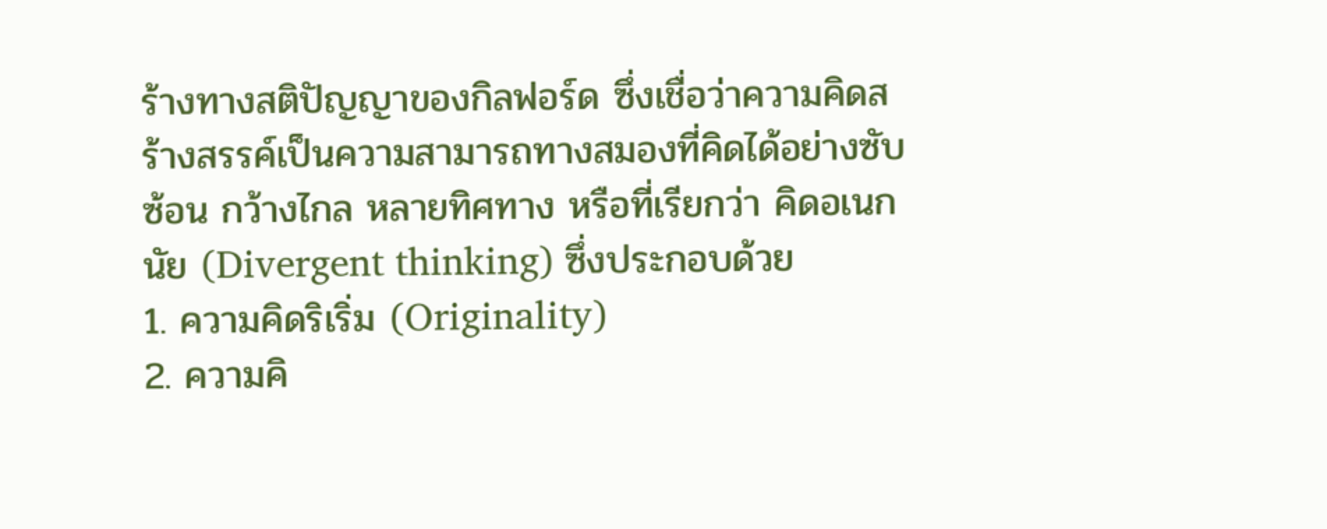ร้างทางสติปัญญาของกิลฟอร์ด ซึ่งเชื่อว่าความคิดสร้างสรรค์เป็นความสามารถทางสมองที่คิดได้อย่างซับซ้อน กว้างไกล หลายทิศทาง หรือที่เรียกว่า คิดอเนกนัย (Divergent thinking) ซึ่งประกอบด้วย
1. ความคิดริเริ่ม (Originality)
2. ความคิ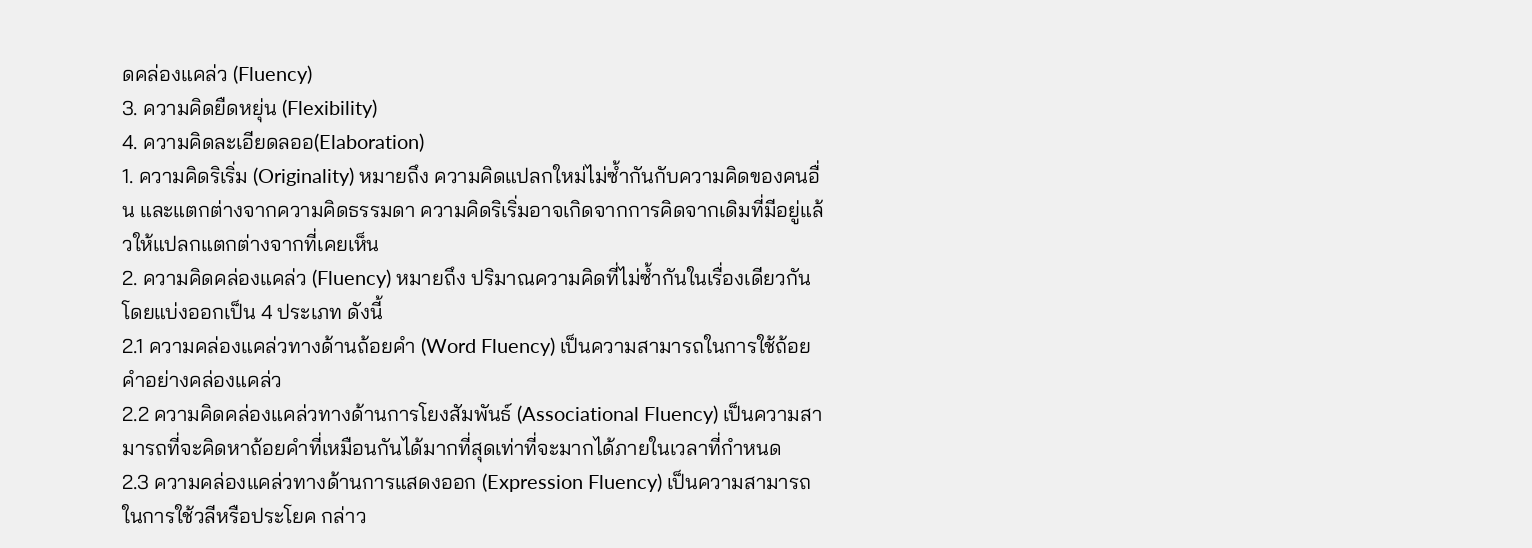ดคล่องแคล่ว (Fluency)
3. ความคิดยืดหยุ่น (Flexibility)
4. ความคิดละเอียดลออ(Elaboration)
1. ความคิดริเริ่ม (Originality) หมายถึง ความคิดแปลกใหม่ไม่ซ้ำกันกับความคิดของคนอื่น และแตกต่างจากความคิดธรรมดา ความคิดริเริ่มอาจเกิดจากการคิดจากเดิมที่มีอยู่แล้วให้แปลกแตกต่างจากที่เคยเห็น
2. ความคิดคล่องแคล่ว (Fluency) หมายถึง ปริมาณความคิดที่ไม่ซ้ำกันในเรื่องเดียวกัน โดยแบ่งออกเป็น 4 ประเภท ดังนี้
2.1 ความคล่องแคล่วทางด้านถ้อยคำ (Word Fluency) เป็นความสามารถในการใช้ถ้อยคำอย่างคล่องแคล่ว
2.2 ความคิดคล่องแคล่วทางด้านการโยงสัมพันธ์ (Associational Fluency) เป็นความสามารถที่จะคิดหาถ้อยคำที่เหมือนกันได้มากที่สุดเท่าที่จะมากได้ภายในเวลาที่กำหนด
2.3 ความคล่องแคล่วทางด้านการแสดงออก (Expression Fluency) เป็นความสามารถในการใช้วลีหรือประโยค กล่าว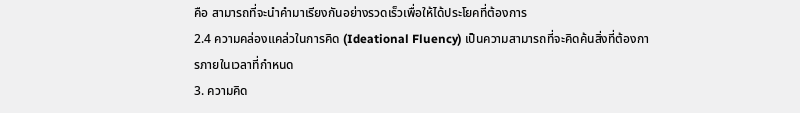คือ สามารถที่จะนำคำมาเรียงกันอย่างรวดเร็วเพื่อให้ได้ประโยคที่ต้องการ
2.4 ความคล่องแคล่วในการคิด (Ideational Fluency) เป็นความสามารถที่จะคิดค้นสิ่งที่ต้องการภายในเวลาที่กำหนด
3. ความคิด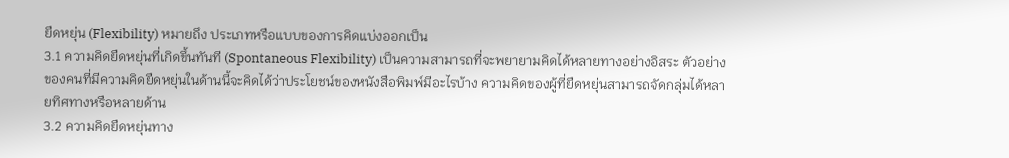ยืดหยุ่น (Flexibility) หมายถึง ประเภทหรือแบบของการคิดแบ่งออกเป็น
3.1 ความคิดยืดหยุ่นที่เกิดขึ้นทันที (Spontaneous Flexibility) เป็นความสามารถที่จะพยายามคิดได้หลายทางอย่างอิสระ ตัวอย่างของคนที่มีความคิดยืดหยุ่นในด้านนี้จะคิดได้ว่าประโยชน์ของหนังสือพิมพ์มีอะไรบ้าง ความคิดของผู้ที่ยืดหยุ่นสามารถจัดกลุ่มได้หลายทิศทางหรือหลายด้าน
3.2 ความคิดยืดหยุ่นทาง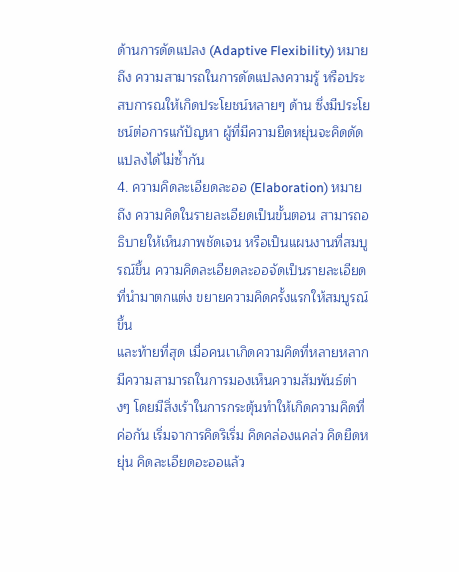ด้านการดัดแปลง (Adaptive Flexibility) หมายถึง ความสามารถในการดัดแปลงความรู้ หรือประสบการณให้เกิดประโยชน์หลายๆ ด้าน ซึ่งมีประโยชน์ต่อการแก้ปัญหา ผู้ที่มีความยืดหยุ่นจะคิดดัดแปลงได้ไม่ซ้ำกัน
4. ความคิดละเอียดละออ (Elaboration) หมายถึง ความคิดในรายละเอียดเป็นขั้นตอน สามารถอธิบายให้เห็นภาพชัดเจน หรือเป็นแผนงานที่สมบูรณ์ขึ้น ความคิดละเอียดละออจัดเป็นรายละเอียดที่นำมาตกแต่ง ขยายความคิดครั้งแรกให้สมบูรณ์ขึ้น
และท้ายที่สุด เมื่อคนเาเกิดความคิดที่หลายหลาก มีความสามารถในการมองเห็นความสัมพันธ์ต่างๆ โดยมีสิ่งเร้าในการกระตุ้นทำให้เกิดความคิดที่ค่อกัน เริ่มจาการคิดริเริ่ม คิดคล่องแคล่ว คิดยืดหยุ่น คิดละเอียดอะออแล้ว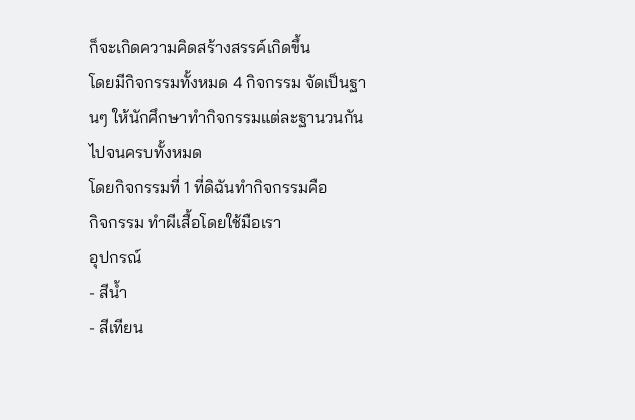ก็จะเกิดความคิดสร้างสรรค์เกิดขึ้น
โดยมีกิจกรรมทั้งหมด 4 กิจกรรม จัดเป็นฐานๆ ให้นักศึกษาทำกิจกรรมแต่ละฐานวนกันไปจนครบทั้งหมด
โดยกิจกรรมที่ 1 ที่ดิฉันทำกิจกรรมคือ
กิจกรรม ทำผีเสื้อโดยใช้มือเรา
อุปกรณ์
- สีน้ำ
- สีเทียน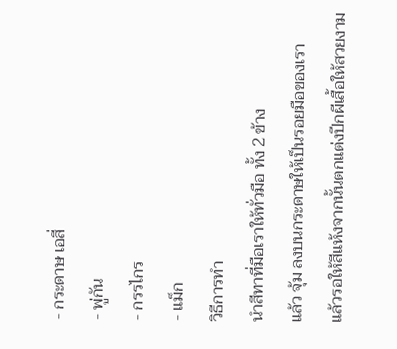- กระดาษ เอสี่
- พู่กัน
- กรรไกร
- แม็ก
วิธีการทำ
นำสีทาที่มือเราให้ทั่วมือ ทั้ง 2 ข้าง
แล้ว จุ้ม ลงบนกระดาษให้เป็นรอยมือของเรา
แล้วรอให้สีแห้งจากนั้นตกแต่งปีกผีเสื้อให้สวยงาม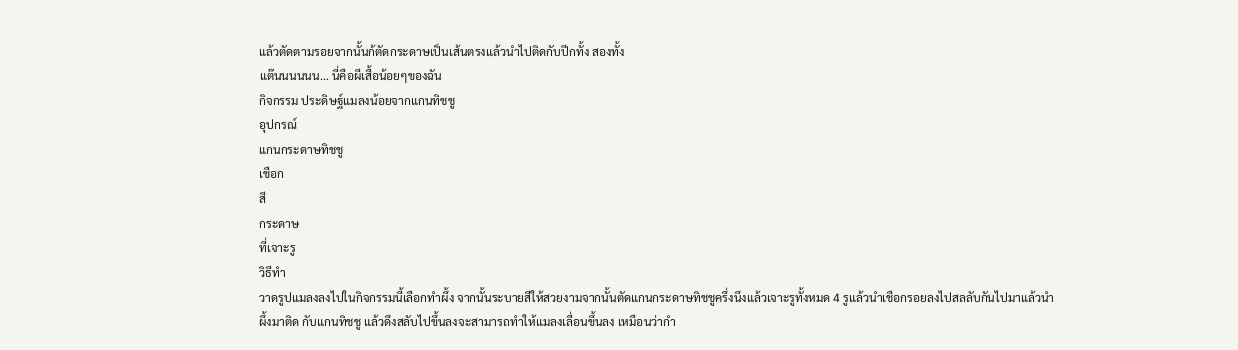แล้วตัดตามรอยจากนั้นก้ตัดกระดาษเป็นเส้นตรงแล้วนำไปติดกับปีกทั้ง สองทั้ง
แต๊นนนนนน... นี่คือผีเสื้อน้อยๆของฉัน
กิจกรรม ประดิษฐ์แมลงน้อยจากแกนทิชชู
อุปกรณ์
แกนกระดาษทิชชู
เชือก
สี
กระดาษ
ที่เจาะรู
วิธีทำ
วาดรูปแมลงลงไปในกิจกรรมนี้เลือกทำผึ้ง จากนั้นระบายสีให้สวยงามจากนั้นตัดแกนกระดาษทิชชูครึ่งนึงแล้วเจาะรูทั้งหมด 4 รูแล้วนำเชือกรอยลงไปสลลับกันไปมาแล้วนำผึ้งมาติด กับแกนทิชชู แล้วดึงสลับไปขึ้นลงจะสามารถทำให้แมลงเลื่อนขึ้นลง เหมือนว่ากำ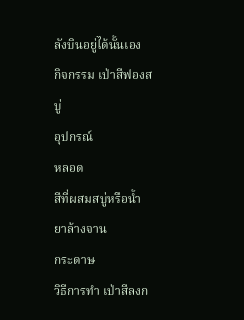ลังบินอยู่ได้นั้นเอง
กิจกรรม เป่าสีฟองสบู่
อุปกรณ์
หลอด
สีที่ผสมสบู่หรือน้ำยาล้างจาน
กระดาษ
วิธีการทำ เป่าสีลงก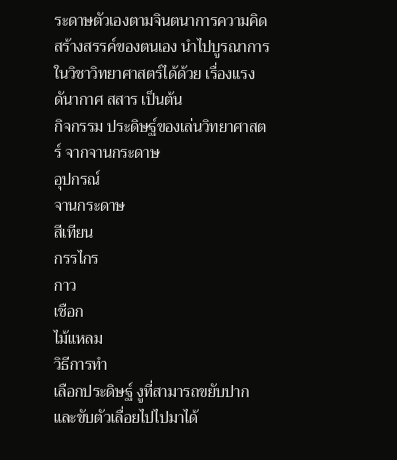ระดาษตัวเองตามจินตนาการความคิดสร้างสรรค์ของตนเอง นำไปบูรณาการในวิชาวิทยาศาสตร์ได้ด้วย เรื่องแรงดันากาศ สสาร เป็นต้น
กิจกรรม ประดิษฐ์ของเล่นวิทยาศาสตร์ จากจานกระดาษ
อุปกรณ์
จานกระดาษ
สีเทียน
กรรไกร
กาว
เชือก
ไม้แหลม
วิธีการทำ
เลือกประดิษฐ์ งูที่สามารถขยับปากและขับตัวเลื่อยไปไปมาได้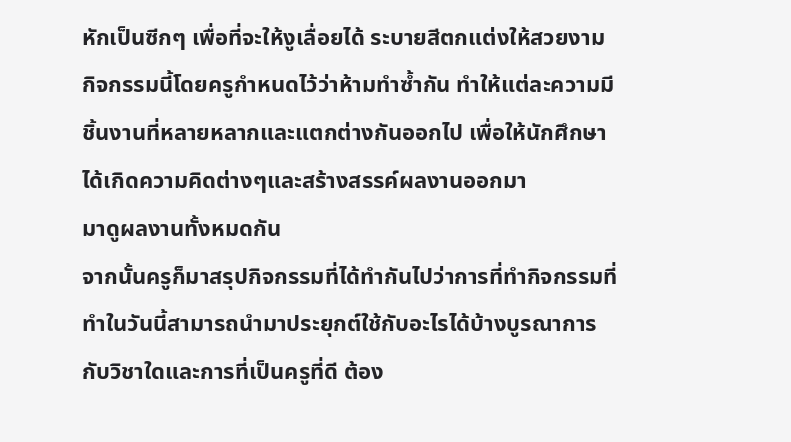หักเป็นซีกๆ เพื่อที่จะให้งูเลื่อยได้ ระบายสีตกแต่งให้สวยงาม
กิจกรรมนี้โดยครูกำหนดไว้ว่าห้ามทำซ้ำกัน ทำให้แต่ละความมีชิ้นงานที่หลายหลากและแตกต่างกันออกไป เพื่อให้นักศึกษาได้เกิดความคิดต่างๆและสร้างสรรค์ผลงานออกมา
มาดูผลงานทั้งหมดกัน
จากนั้นครูก็มาสรุปกิจกรรมที่ได้ทำกันไปว่าการที่ทำกิจกรรมที่ทำในวันนี้สามารถนำมาประยุกต์ใช้กับอะไรได้บ้างบูรณาการกับวิชาใดและการที่เป็นครูที่ดี ต้อง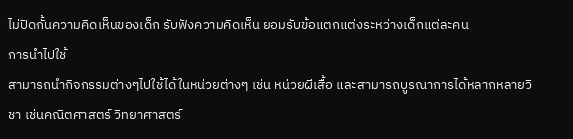ไม่ปิดกั้นความคิดเห็นของเด็ก รับฟังความคิดเห็น ยอมรับข้อแตกแต่งระหว่างเด็กแต่ละคน
การนำไปใช้
สามารถนำกิจกรรมต่างๆไปใช้ได้ในหน่วยต่างๆ เช่น หน่วยผีเสื้อ และสามารถบูรณาการได้หลากหลายวิชา เช่นคณิตศาสตร์ วิทยาศาสตร์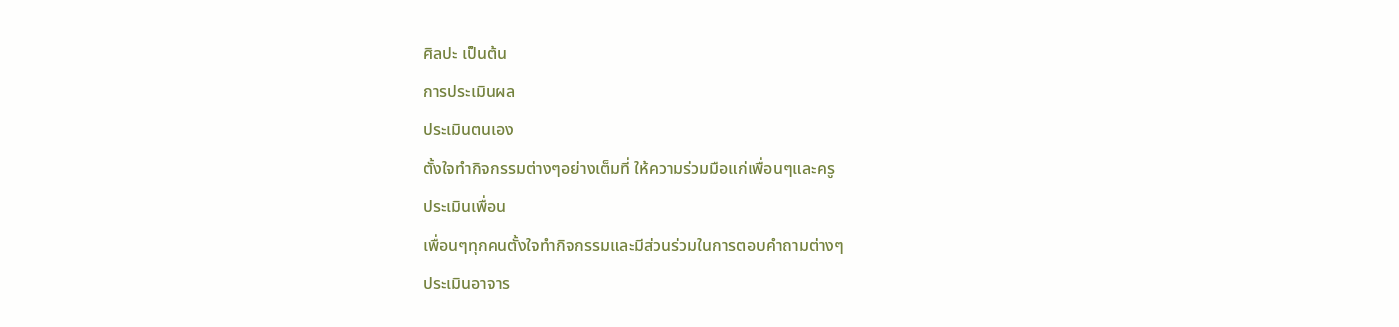ศิลปะ เป็นต้น
การประเมินผล
ประเมินตนเอง
ตั้งใจทำกิจกรรมต่างๆอย่างเต็มที่ ให้ความร่วมมือแก่เพื่อนๆและครู
ประเมินเพื่อน
เพื่อนๆทุกคนตั้งใจทำกิจกรรมและมีส่วนร่วมในการตอบคำถามต่างๆ
ประเมินอาจาร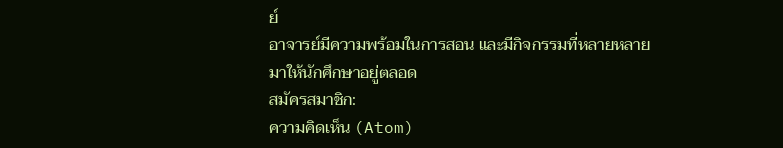ย์
อาจารย์มีความพร้อมในการสอน และมีกิจกรรมที่หลายหลายมาให้นักศึกษาอยู่ตลอด
สมัครสมาชิก:
ความคิดเห็น (Atom)